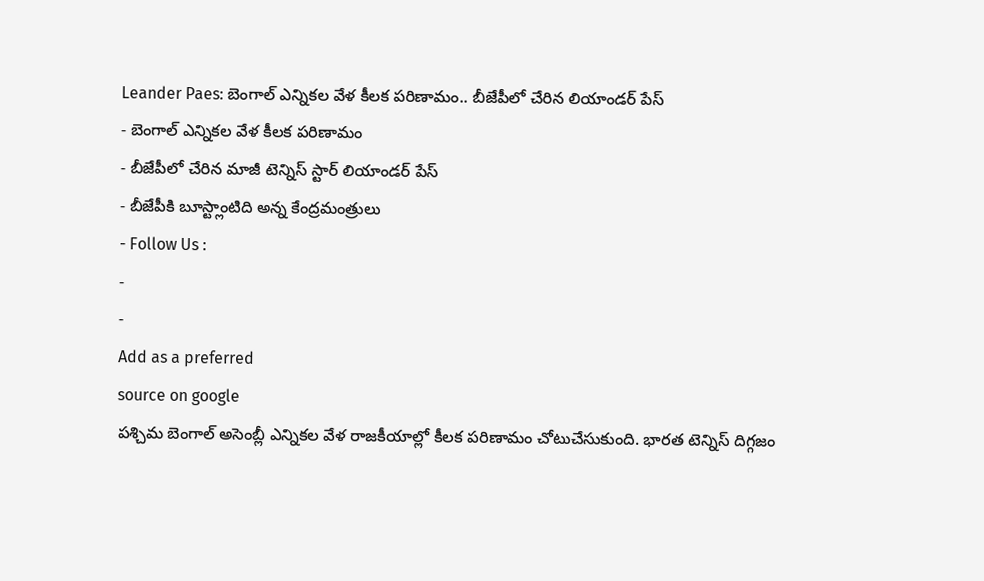Leander Paes: బెంగాల్ ఎన్నికల వేళ కీలక పరిణామం.. బీజేపీలో చేరిన లియాండర్ పేస్
- బెంగాల్ ఎన్నికల వేళ కీలక పరిణామం
- బీజేపీలో చేరిన మాజీ టెన్నిస్ స్టార్ లియాండర్ పేస్
- బీజేపీకి బూస్ట్లాంటిది అన్న కేంద్రమంత్రులు
- Follow Us :
-
-
Add as a preferred
source on google
పశ్చిమ బెంగాల్ అసెంబ్లీ ఎన్నికల వేళ రాజకీయాల్లో కీలక పరిణామం చోటుచేసుకుంది. భారత టెన్నిస్ దిగ్గజం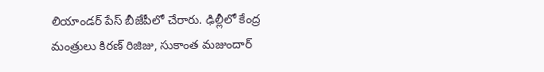లియాండర్ పేస్ బీజేపీలో చేరారు. ఢిల్లీలో కేంద్ర మంత్రులు కిరణ్ రిజిజు, సుకాంత మజుందార్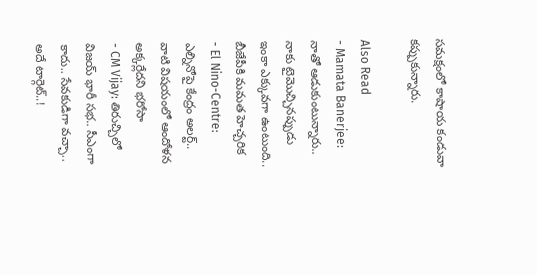సమక్షంలో కాషాయ కండువా కప్పుకున్నారు.

Also Read
- Mamata Banerjee: నాతో ఆడుకుంటున్నారు.. నాకు టైమొచ్చినప్పుడు ఇంకా ఎక్కువగా ఉంటుంది.. బీజేపీకి మమత హెచ్చరిక
- El Nino-Centre: ఎల్నినోపై కేంద్రం అలర్ట్.. వాటి విషయంలో ఆందోళన అక్కర్లేదని భరోసా
- CM Vijay: తిరుచ్చిలో విజయ్ భారీ సభ.. సీఎంగా కాదు.. సేవకుడిగా వచ్చా.. అదే టార్గెట్..!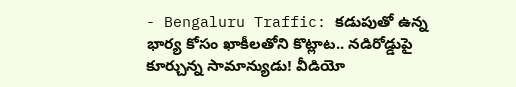- Bengaluru Traffic: కడుపుతో ఉన్న భార్య కోసం ఖాకీలతోని కొట్లాట.. నడిరోడ్డుపై కూర్చున్న సామాన్యుడు! వీడియో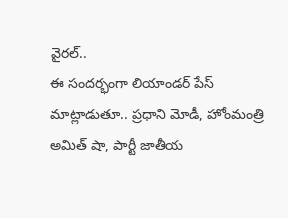వైరల్..
ఈ సందర్భంగా లియాండర్ పేస్ మాట్లాడుతూ.. ప్రధాని మోడీ, హోంమంత్రి అమిత్ షా, పార్టీ జాతీయ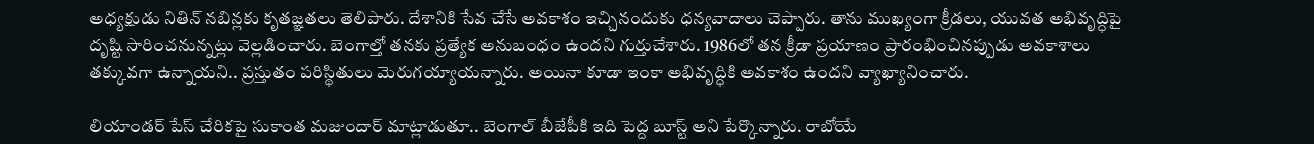అధ్యక్షుడు నితిన్ నబిన్లకు కృతజ్ఞతలు తెలిపారు. దేశానికి సేవ చేసే అవకాశం ఇచ్చినందుకు ధన్యవాదాలు చెప్పారు. తాను ముఖ్యంగా క్రీడలు, యువత అభివృద్ధిపై దృష్టి సారించనున్నట్లు వెల్లడించారు. బెంగాల్తో తనకు ప్రత్యేక అనుబంధం ఉందని గుర్తుచేశారు. 1986లో తన క్రీడా ప్రయాణం ప్రారంభించినప్పుడు అవకాశాలు తక్కువగా ఉన్నాయని.. ప్రస్తుతం పరిస్థితులు మెరుగయ్యాయన్నారు. అయినా కూడా ఇంకా అభివృద్ధికి అవకాశం ఉందని వ్యాఖ్యానించారు.

లియాండర్ పేస్ చేరికపై సుకాంత మజుందార్ మాట్లాడుతూ.. బెంగాల్ బీజేపీకి ఇది పెద్ద బూస్ట్ అని పేర్కొన్నారు. రాబోయే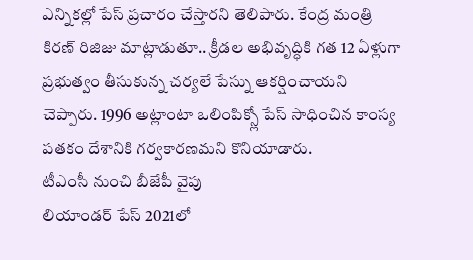ఎన్నికల్లో పేస్ ప్రచారం చేస్తారని తెలిపారు. కేంద్ర మంత్రి కిరణ్ రిజిజు మాట్లాడుతూ.. క్రీడల అభివృద్ధికి గత 12 ఏళ్లుగా ప్రభుత్వం తీసుకున్న చర్యలే పేస్ను ఆకర్షించాయని చెప్పారు. 1996 అట్లాంటా ఒలింపిక్స్లో పేస్ సాధించిన కాంస్య పతకం దేశానికి గర్వకారణమని కొనియాడారు.
టీఎంసీ నుంచి బీజేపీ వైపు
లియాండర్ పేస్ 2021లో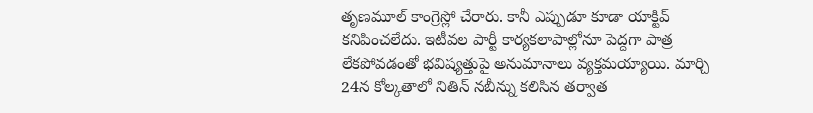తృణమూల్ కాంగ్రెస్లో చేరారు. కానీ ఎప్పుడూ కూడా యాక్టివ్ కనిపించలేదు. ఇటీవల పార్టీ కార్యకలాపాల్లోనూ పెద్దగా పాత్ర లేకపోవడంతో భవిష్యత్తుపై అనుమానాలు వ్యక్తమయ్యాయి. మార్చి 24న కోల్కతాలో నితిన్ నబీన్ను కలిసిన తర్వాత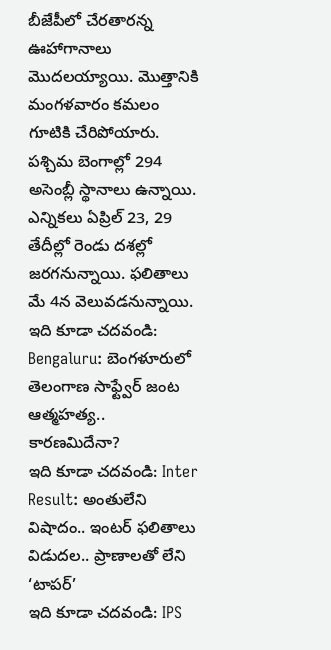బీజేపీలో చేరతారన్న ఊహాగానాలు మొదలయ్యాయి. మొత్తానికి మంగళవారం కమలం గూటికి చేరిపోయారు.
పశ్చిమ బెంగాల్లో 294 అసెంబ్లీ స్థానాలు ఉన్నాయి. ఎన్నికలు ఏప్రిల్ 23, 29 తేదీల్లో రెండు దశల్లో జరగనున్నాయి. ఫలితాలు మే 4న వెలువడనున్నాయి.
ఇది కూడా చదవండి: Bengaluru: బెంగళూరులో తెలంగాణ సాఫ్ట్వేర్ జంట ఆత్మహత్య.. కారణమిదేనా?
ఇది కూడా చదవండి: Inter Result: అంతులేని విషాదం.. ఇంటర్ ఫలితాలు విడుదల.. ప్రాణాలతో లేని ‘టాపర్’
ఇది కూడా చదవండి: IPS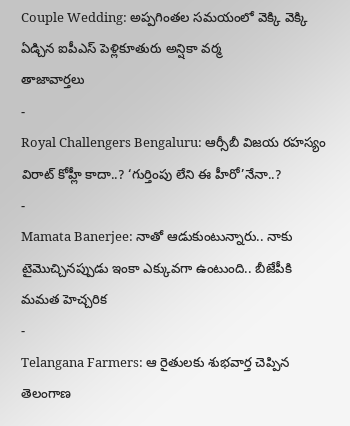Couple Wedding: అప్పగింతల సమయంలో వెక్కి వెక్కి ఏడ్చిన ఐపీఎస్ పెళ్లికూతురు అన్షికా వర్మ
తాజావార్తలు
-
Royal Challengers Bengaluru: ఆర్సీబీ విజయ రహస్యం విరాట్ కోహ్లీ కాదా..? ‘గుర్తింపు లేని ఈ హీరో’నేనా..?
-
Mamata Banerjee: నాతో ఆడుకుంటున్నారు.. నాకు టైమొచ్చినప్పుడు ఇంకా ఎక్కువగా ఉంటుంది.. బీజేపీకి మమత హెచ్చరిక
-
Telangana Farmers: ఆ రైతులకు శుభవార్త చెప్పిన తెలంగాణ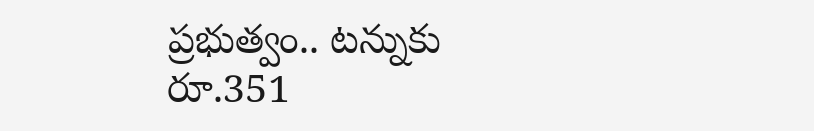ప్రభుత్వం.. టన్నుకు రూ.351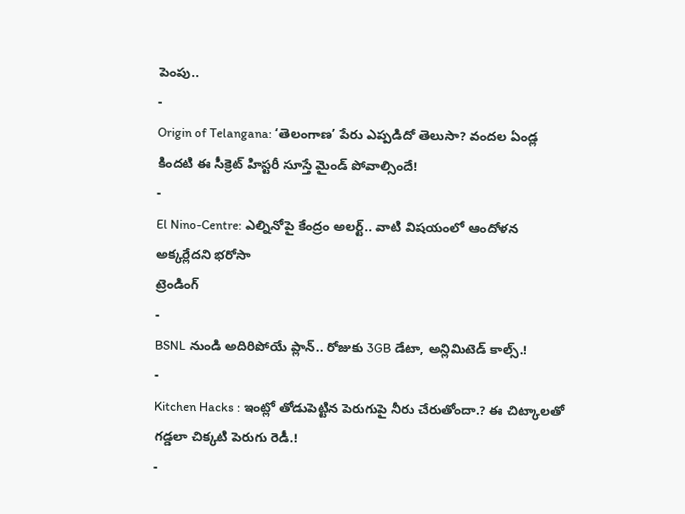పెంపు..
-
Origin of Telangana: ‘తెలంగాణ’ పేరు ఎప్పడిదో తెలుసా? వందల ఏండ్ల కిందటి ఈ సీక్రెట్ హిస్టరీ సూస్తే మైండ్ పోవాల్సిందే!
-
El Nino-Centre: ఎల్నినోపై కేంద్రం అలర్ట్.. వాటి విషయంలో ఆందోళన అక్కర్లేదని భరోసా
ట్రెండింగ్
-
BSNL నుండి అదిరిపోయే ప్లాన్.. రోజుకు 3GB డేటా, అన్లిమిటెడ్ కాల్స్.!
-
Kitchen Hacks : ఇంట్లో తోడుపెట్టిన పెరుగుపై నీరు చేరుతోందా.? ఈ చిట్కాలతో గడ్డలా చిక్కటి పెరుగు రెడీ.!
-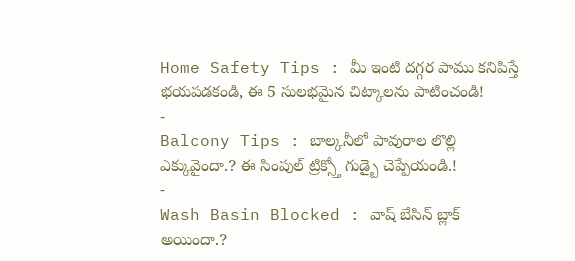Home Safety Tips : మీ ఇంటి దగ్గర పాము కనిపిస్తే భయపడకండి, ఈ 5 సులభమైన చిట్కాలను పాటించండి!
-
Balcony Tips : బాల్కనీలో పావురాల లొల్లి ఎక్కువైందా.? ఈ సింపుల్ ట్రిక్స్తో గుడ్బై చెప్పేయండి.!
-
Wash Basin Blocked : వాష్ బేసిన్ బ్లాక్ అయిందా.?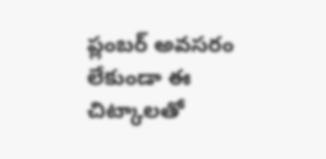ప్లంబర్ అవసరం లేకుండా ఈ చిట్కాలతో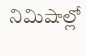నిమిషాల్లో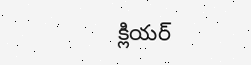క్లియర్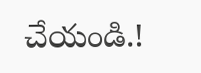చేయండి.!